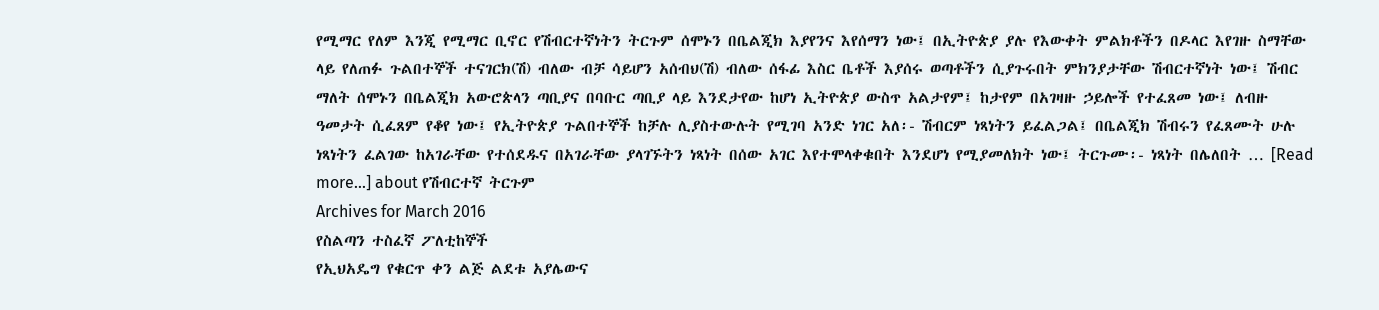የሚማር የለም እንጂ የሚማር ቢኖር የሽብርተኛነትን ትርጉም ሰሞኑን በቤልጂክ እያየንና እየሰማን ነው፤ በኢትዮጵያ ያሉ የእውቀት ምልክቶችን በዶላር እየገዙ ስማቸው ላይ የለጠፉ ጉልበተኞች ተናገርክ(ሽ) ብለው ብቻ ሳይሆን አሰብህ(ሽ) ብለው ሰፋፊ እስር ቤቶች እያሰሩ ወጣቶችን ሲያጉሩበት ምክንያታቸው ሽብርተኛነት ነው፤ ሽብር ማለት ሰሞኑን በቤልጂክ አውሮጵላን ጣቢያና በባቡር ጣቢያ ላይ እንደታየው ከሆነ ኢትዮጵያ ውስጥ አልታየም፤ ከታየም በአገዛዙ ኃይሎች የተፈጸመ ነው፤ ለብዙ ዓመታት ሲፈጸም የቆየ ነው፤ የኢትዮጵያ ጉልበተኞች ከቻሉ ሊያስተውሉት የሚገባ አንድ ነገር አለ፡- ሽብርም ነጻነትን ይፈልጋል፤ በቤልጂክ ሽብሩን የፈጸሙት ሁሉ ነጻነትን ፈልገው ከአገራቸው የተሰደዱና በአገራቸው ያላገኙትን ነጻነት በሰው አገር እየተሞላቀቁበት እንደሆነ የሚያመለክት ነው፤ ትርጉሙ፡- ነጻነት በሌለበት … [Read more...] about የሽብርተኛ ትርጉም
Archives for March 2016
የስልጣን ተስፈኛ ፖለቲከኞች
የኢህአዴግ የቁርጥ ቀን ልጅ ልደቱ አያሌውና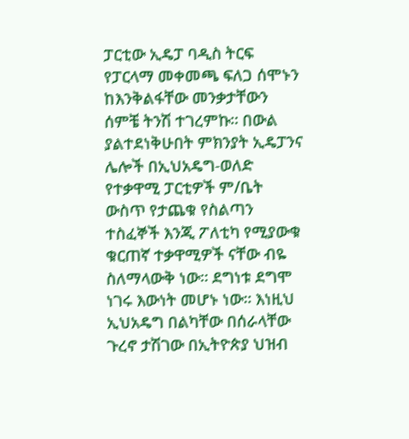ፓርቲው ኢዴፓ ባዲስ ትርፍ የፓርላማ መቀመጫ ፍለጋ ሰሞኑን ከእንቅልፋቸው መንቃታቸውን ሰምቼ ትንሽ ተገረምኩ። በውል ያልተደነቅሁበት ምክንያት ኢዴፓንና ሌሎች በኢህአዴግ-ወለድ የተቃዋሚ ፓርቲዎች ም/ቤት ውስጥ የታጨቁ የስልጣን ተስፈኞች እንጂ ፖለቲካ የሚያውቁ ቁርጠኛ ተቃዋሚዎች ናቸው ብዬ ስለማላውቅ ነው። ደግነቱ ደግሞ ነገሩ እውነት መሆኑ ነው። እነዚህ ኢህአዴግ በልካቸው በሰራላቸው ጉረኖ ታሽገው በኢትዮጵያ ህዝብ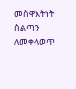መስዋእትነት ስልጣን ለመቀላወጥ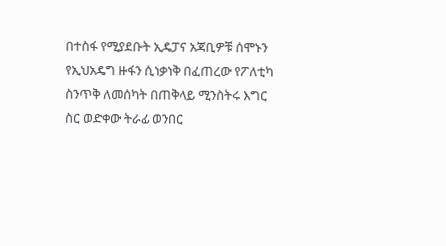በተስፋ የሚያደቡት ኢዴፓና አጃቢዎቹ ሰሞኑን የኢህአዴግ ዙፋን ሲነቃነቅ በፈጠረው የፖለቲካ ስንጥቅ ለመሰካት በጠቅላይ ሚንስትሩ እግር ስር ወድቀው ትራፊ ወንበር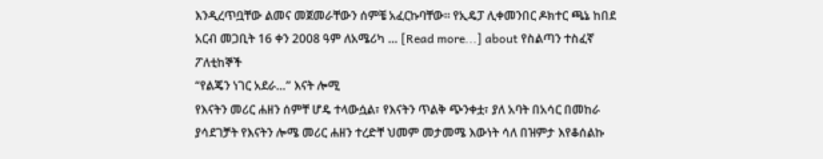እንዲረጥቧቸው ልመና መጀመራቸውን ሰምቼ አፈርኩባቸው። የኢዴፓ ሊቀመንበር ዶክተር ጫኔ ከበደ አርብ መጋቢት 16 ቀን 2008 ዓም ለአሜሪካ … [Read more...] about የስልጣን ተስፈኛ ፖለቲከኞች
“የልጄን ነገር አደራ…” እናት ሎሚ
የእናትን መሪር ሐዘን ሰምቸ ሆዴ ተላውሷል፣ የእናትን ጥልቅ ጭንቀቷ፣ ያለ አባት በአሳር በመከራ ያሳደገቻት የእናትን ሎሜ መሪር ሐዘን ተረድቸ ህመም መታመሜ እውነት ሳለ በዝምታ እየቆሰልኩ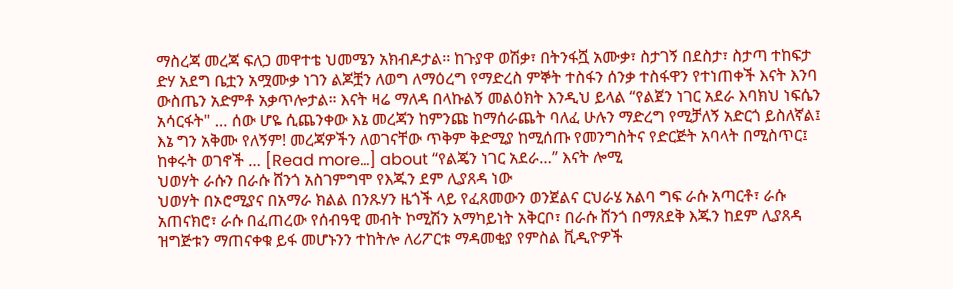ማስረጃ መረጃ ፍለጋ መዋተቴ ህመሜን አክብዶታል፡፡ ከጉያዋ ወሽቃ፣ በትንፋሿ አሙቃ፣ ስታገኝ በደስታ፣ ስታጣ ተከፍታ ድሃ አደግ ቤቷን አሟሙቃ ነገን ልጆቿን ለወግ ለማዕረግ የማድረስ ምኞት ተስፋን ሰንቃ ተስፋዋን የተነጠቀች እናት እንባ ውስጤን አድምቶ አቃጥሎታል። እናት ዛሬ ማለዳ በላኩልኝ መልዕክት እንዲህ ይላል “የልጀን ነገር አደራ እባክህ ነፍሴን አሳርፋት" … ሰው ሆዬ ሲጨንቀው እኔ መረጃን ከምንጩ ከማሰራጨት ባለፈ ሁሉን ማድረግ የሚቻለኝ አድርጎ ይስለኛል፤ እኔ ግን አቅሙ የለኝም! መረጃዎችን ለወገናቸው ጥቅም ቅድሚያ ከሚሰጡ የመንግስትና የድርጅት አባላት በሚስጥር፤ ከቀሩት ወገኖች … [Read more...] about “የልጄን ነገር አደራ…” እናት ሎሚ
ህወሃት ራሱን በራሱ ሸንጎ አስገምግሞ የእጁን ደም ሊያጸዳ ነው
ህወሃት በኦሮሚያና በአማራ ክልል በንጹሃን ዜጎች ላይ የፈጸመውን ወንጀልና ርህራሄ አልባ ግፍ ራሱ አጣርቶ፣ ራሱ አጠናክሮ፣ ራሱ በፈጠረው የሰብዓዊ መብት ኮሚሽን አማካይነት አቅርቦ፣ በራሱ ሸንጎ በማጸደቅ እጁን ከደም ሊያጸዳ ዝግጅቱን ማጠናቀቁ ይፋ መሆኑንን ተከትሎ ለሪፖርቱ ማዳመቂያ የምስል ቪዲዮዎች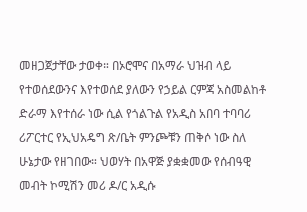መዘጋጀታቸው ታወቀ። በኦሮሞና በአማራ ህዝብ ላይ የተወሰደውንና እየተወሰደ ያለውን የኃይል ርምጃ አስመልከቶ ድራማ እየተሰራ ነው ሲል የጎልጉል የአዲስ አበባ ተባባሪ ሪፖርተር የኢህአዴግ ጽ/ቤት ምንጮቹን ጠቅሶ ነው ስለ ሁኔታው የዘገበው። ህወሃት በአዋጅ ያቋቋመው የሰብዓዊ መብት ኮሚሽን መሪ ዶ/ር አዲሱ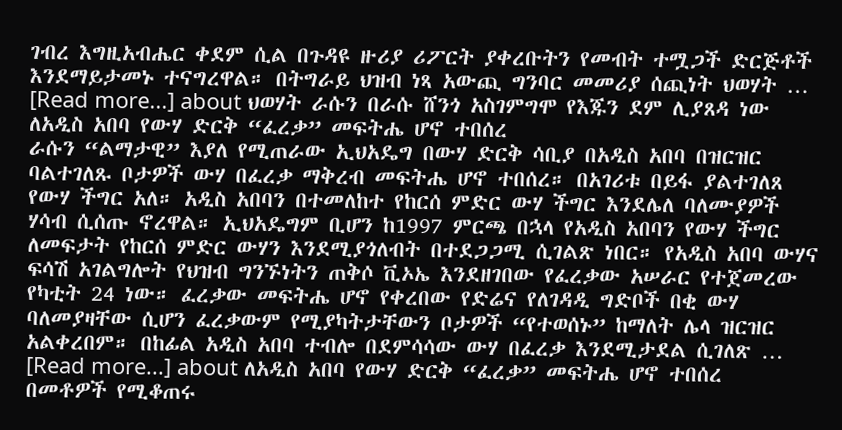ገብረ እግዚአብሔር ቀደም ሲል በጉዳዩ ዙሪያ ሪፖርት ያቀረቡትን የመብት ተሟጋች ድርጅቶች እንደማይታመኑ ተናግረዋል። በትግራይ ህዝብ ነጻ አውጪ ግንባር መመሪያ ሰጪነት ህወሃት … [Read more...] about ህወሃት ራሱን በራሱ ሸንጎ አስገምግሞ የእጁን ደም ሊያጸዳ ነው
ለአዲስ አበባ የውሃ ድርቅ “ፈረቃ” መፍትሔ ሆኖ ተበሰረ
ራሱን “ልማታዊ” እያለ የሚጠራው ኢህአዴግ በውሃ ድርቅ ሳቢያ በአዲስ አበባ በዝርዝር ባልተገለጹ ቦታዎች ውሃ በፈረቃ ማቅረብ መፍትሔ ሆኖ ተበሰረ። በአገሪቱ በይፋ ያልተገለጸ የውሃ ችግር አለ። አዲስ አበባን በተመለከተ የከርሰ ምድር ውሃ ችግር እንደሌለ ባለሙያዎች ሃሳብ ሲሰጡ ኖረዋል። ኢህአዴግም ቢሆን ከ1997 ምርጫ በኋላ የአዲስ አበባን የውሃ ችግር ለመፍታት የከርሰ ምድር ውሃን እንደሚያጎለብት በተደጋጋሚ ሲገልጽ ነበር። የአዲስ አበባ ውሃና ፍሳሽ አገልግሎት የህዝብ ግንኙነትን ጠቅሶ ቪኦኤ እንደዘገበው የፈረቃው አሠራር የተጀመረው የካቲት 24 ነው። ፈረቃው መፍትሔ ሆኖ የቀረበው የድሬና የለገዳዲ ግድቦች በቂ ውሃ ባለመያዛቸው ሲሆን ፈረቃውም የሚያካትታቸውን ቦታዎች “የተወሰኑ” ከማለት ሌላ ዝርዝር አልቀረበም። በከፊል አዲስ አበባ ተብሎ በደምሳሳው ውሃ በፈረቃ እንደሚታደል ሲገለጽ … [Read more...] about ለአዲስ አበባ የውሃ ድርቅ “ፈረቃ” መፍትሔ ሆኖ ተበሰረ
በመቶዎች የሚቆጠሩ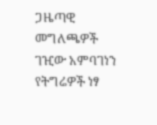ጋዜጣዊ መግለጫዎች
ገዢው አምባገነን የትግሬዎች ነፃ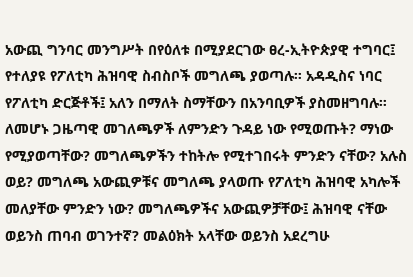አውጪ ግንባር መንግሥት በየዕለቱ በሚያደርገው ፀረ-ኢትዮጵያዊ ተግባር፤ የተለያዩ የፖለቲካ ሕዝባዊ ስብስቦች መግለጫ ያወጣሉ። አዳዲስና ነባር የፖለቲካ ድርጅቶች፤ አለን በማለት ስማቸውን በአንባቢዎች ያስመዘግባሉ። ለመሆኑ ጋዜጣዊ መገለጫዎች ለምንድን ጉዳይ ነው የሚወጡት? ማነው የሚያወጣቸው? መግለጫዎችን ተከትሎ የሚተገበሩት ምንድን ናቸው? አሉስ ወይ? መግለጫ አውጪዎቹና መግለጫ ያላወጡ የፖለቲካ ሕዝባዊ አካሎች መለያቸው ምንድን ነው? መግለጫዎችና አውጪዎቻቸው፤ ሕዝባዊ ናቸው ወይንስ ጠባብ ወገንተኛ? መልዕክት አላቸው ወይንስ አደረግሁ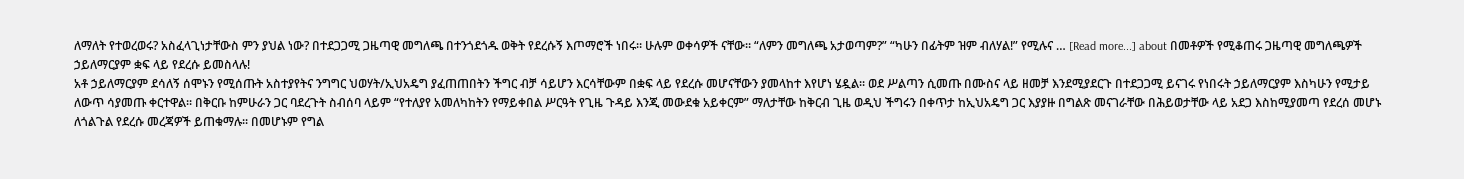ለማለት የተወረወሩ? አስፈላጊነታቸውስ ምን ያህል ነው? በተደጋጋሚ ጋዜጣዊ መግለጫ በተንጎደጎዱ ወቅት የደረሱኝ እጦማሮች ነበሩ። ሁሉም ወቀሳዎች ናቸው። “ለምን መግለጫ አታወጣም?” “ካሁን በፊትም ዝም ብለሃል!” የሚሉና … [Read more...] about በመቶዎች የሚቆጠሩ ጋዜጣዊ መግለጫዎች
ኃይለማርያም ቋፍ ላይ የደረሱ ይመስላሉ!
አቶ ኃይለማርያም ደሳለኝ ሰሞኑን የሚሰጡት አስተያየትና ንግግር ህወሃት/ኢህአዴግ ያፈጠጠበትን ችግር ብቻ ሳይሆን እርሳቸውም በቋፍ ላይ የደረሱ መሆናቸውን ያመላከተ እየሆነ ሄዷል፡፡ ወደ ሥልጣን ሲመጡ በሙስና ላይ ዘመቻ እንደሚያደርጉ በተደጋጋሚ ይናገሩ የነበሩት ኃይለማርያም እስካሁን የሚታይ ለውጥ ሳያመጡ ቀርተዋል፡፡ በቅርቡ ከምሁራን ጋር ባደረጉት ስብሰባ ላይም “የተለያየ አመለካከትን የማይቀበል ሥርዓት የጊዜ ጉዳይ እንጂ መውደቁ አይቀርም” ማለታቸው ከቅርብ ጊዜ ወዲህ ችግሩን በቀጥታ ከኢህአዴግ ጋር እያያዙ በግልጽ መናገራቸው በሕይወታቸው ላይ አደጋ እስከሚያመጣ የደረሰ መሆኑ ለጎልጉል የደረሱ መረጃዎች ይጠቁማሉ፡፡ በመሆኑም የግል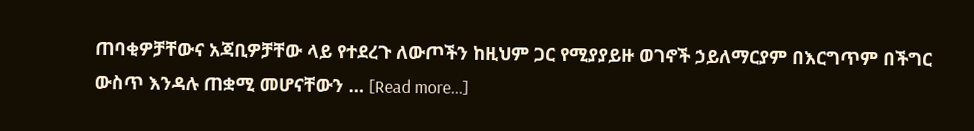ጠባቂዎቻቸውና አጃቢዎቻቸው ላይ የተደረጉ ለውጦችን ከዚህም ጋር የሚያያይዙ ወገኖች ኃይለማርያም በእርግጥም በችግር ውስጥ እንዳሉ ጠቋሚ መሆናቸውን … [Read more...]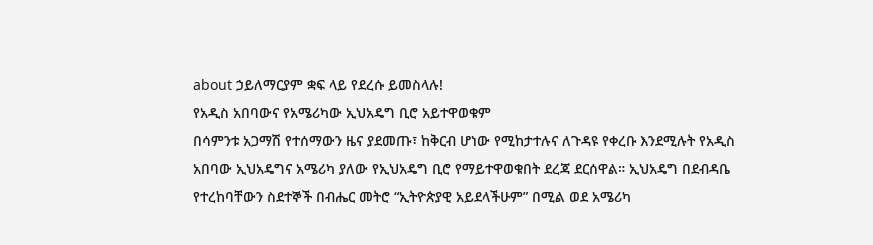about ኃይለማርያም ቋፍ ላይ የደረሱ ይመስላሉ!
የአዲስ አበባውና የአሜሪካው ኢህአዴግ ቢሮ አይተዋወቁም
በሳምንቱ አጋማሽ የተሰማውን ዜና ያደመጡ፣ ከቅርብ ሆነው የሚከታተሉና ለጉዳዩ የቀረቡ እንደሚሉት የአዲስ አበባው ኢህአዴግና አሜሪካ ያለው የኢህአዴግ ቢሮ የማይተዋወቁበት ደረጃ ደርሰዋል። ኢህአዴግ በደብዳቤ የተረከባቸውን ስደተኞች በብሔር መትሮ “ኢትዮጵያዊ አይደላችሁም” በሚል ወደ አሜሪካ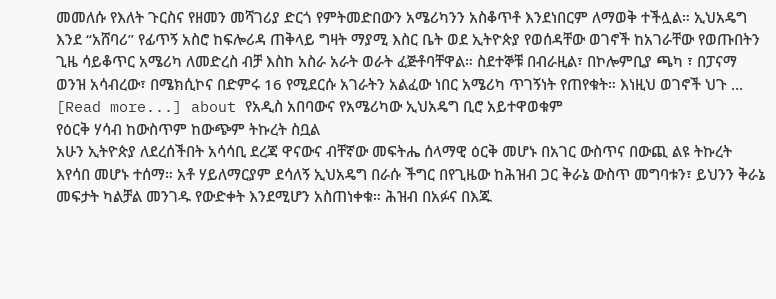መመለሱ የእለት ጉርስና የዘመን መሻገሪያ ድርጎ የምትመድበውን አሜሪካንን አስቆጥቶ እንደነበርም ለማወቅ ተችሏል። ኢህአዴግ እንደ “አሸባሪ” የፊጥኝ አስሮ ከፍሎሪዳ ጠቅላይ ግዛት ማያሚ እስር ቤት ወደ ኢትዮጵያ የወሰዳቸው ወገኖች ከአገራቸው የወጡበትን ጊዜ ሳይቆጥር አሜሪካ ለመድረስ ብቻ እስከ አስራ አራት ወራት ፈጅቶባቸዋል። ስደተኞቹ በብራዚል፣ በኮሎምቢያ ጫካ ፣ በፓናማ ወንዝ አሳብረው፣ በሜክሲኮና በድምሩ 16 የሚደርሱ አገራትን አልፈው ነበር አሜሪካ ጥገኝነት የጠየቁት። እነዚህ ወገኖች ህጉ … [Read more...] about የአዲስ አበባውና የአሜሪካው ኢህአዴግ ቢሮ አይተዋወቁም
የዕርቅ ሃሳብ ከውስጥም ከውጭም ትኩረት ስቧል
አሁን ኢትዮጵያ ለደረሰችበት አሳሳቢ ደረጃ ዋናውና ብቸኛው መፍትሔ ሰላማዊ ዕርቅ መሆኑ በአገር ውስጥና በውጪ ልዩ ትኩረት እየሳበ መሆኑ ተሰማ። አቶ ሃይለማርያም ደሳለኝ ኢህአዴግ በራሱ ችግር በየጊዜው ከሕዝብ ጋር ቅራኔ ውስጥ መግባቱን፣ ይህንን ቅራኔ መፍታት ካልቻል መንገዱ የውድቀት እንደሚሆን አስጠነቀቁ። ሕዝብ በአፉና በእጁ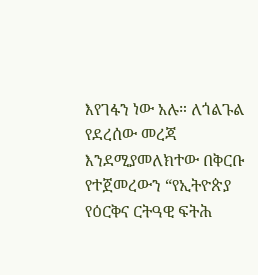እየገፋን ነው አሉ። ለጎልጉል የደረሰው መረጃ እንደሚያመለክተው በቅርቡ የተጀመረውን “የኢትዮጵያ የዕርቅና ርትዓዊ ፍትሕ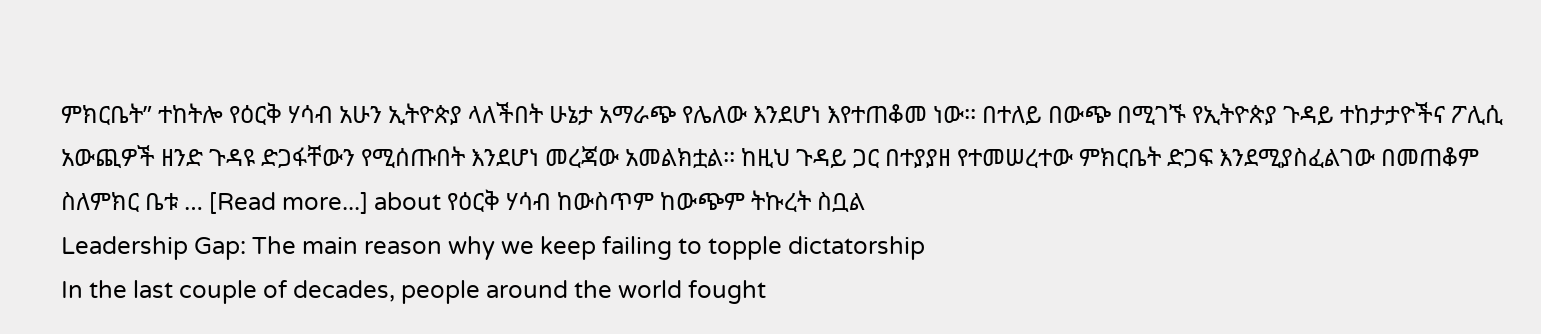ምክርቤት” ተከትሎ የዕርቅ ሃሳብ አሁን ኢትዮጵያ ላለችበት ሁኔታ አማራጭ የሌለው እንደሆነ እየተጠቆመ ነው፡፡ በተለይ በውጭ በሚገኙ የኢትዮጵያ ጉዳይ ተከታታዮችና ፖሊሲ አውጪዎች ዘንድ ጉዳዩ ድጋፋቸውን የሚሰጡበት እንደሆነ መረጃው አመልክቷል፡፡ ከዚህ ጉዳይ ጋር በተያያዘ የተመሠረተው ምክርቤት ድጋፍ እንደሚያስፈልገው በመጠቆም ስለምክር ቤቱ … [Read more...] about የዕርቅ ሃሳብ ከውስጥም ከውጭም ትኩረት ስቧል
Leadership Gap: The main reason why we keep failing to topple dictatorship
In the last couple of decades, people around the world fought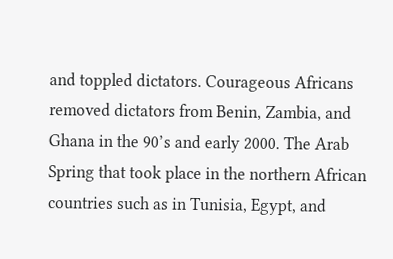and toppled dictators. Courageous Africans removed dictators from Benin, Zambia, and Ghana in the 90’s and early 2000. The Arab Spring that took place in the northern African countries such as in Tunisia, Egypt, and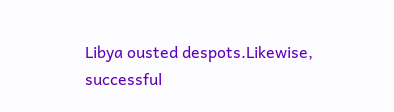Libya ousted despots.Likewise, successful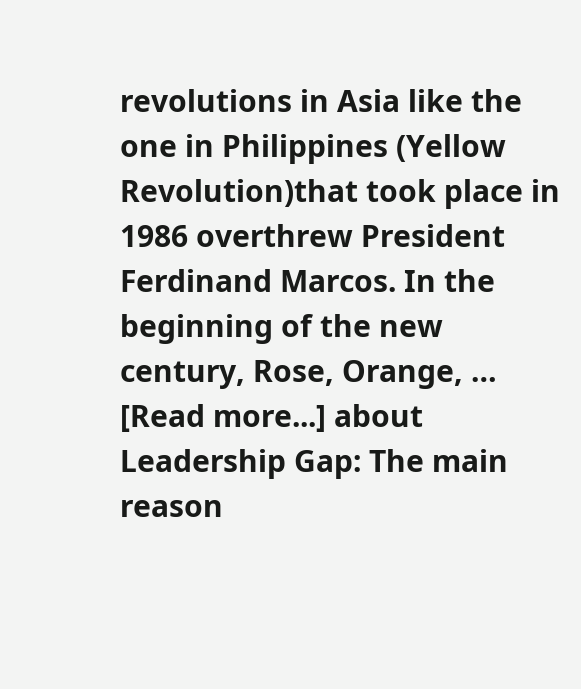revolutions in Asia like the one in Philippines (Yellow Revolution)that took place in 1986 overthrew President Ferdinand Marcos. In the beginning of the new century, Rose, Orange, … [Read more...] about Leadership Gap: The main reason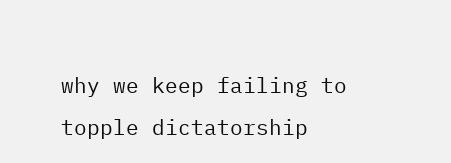why we keep failing to topple dictatorship